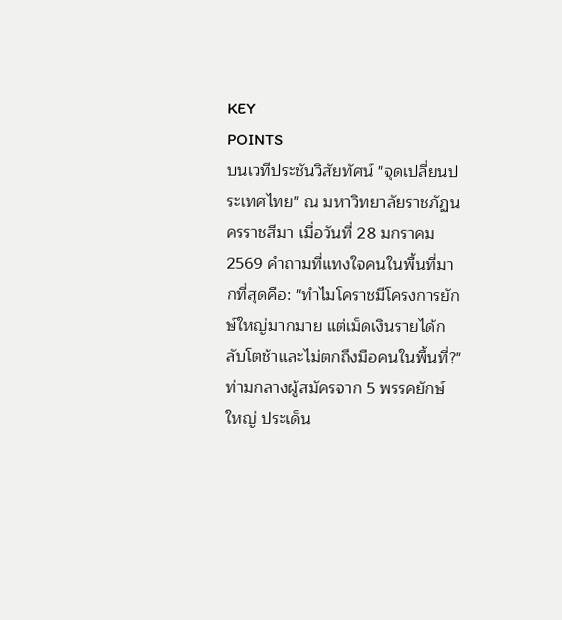KEY
POINTS
บนเวทีประชันวิสัยทัศน์ "จุดเปลี่ยนประเทศไทย" ณ มหาวิทยาลัยราชภัฏนครราชสีมา เมื่อวันที่ 28 มกราคม 2569 คำถามที่แทงใจคนในพื้นที่มากที่สุดคือ: "ทำไมโคราชมีโครงการยักษ์ใหญ่มากมาย แต่เม็ดเงินรายได้กลับโตช้าและไม่ตกถึงมือคนในพื้นที่?"
ท่ามกลางผู้สมัครจาก 5 พรรคยักษ์ใหญ่ ประเด็น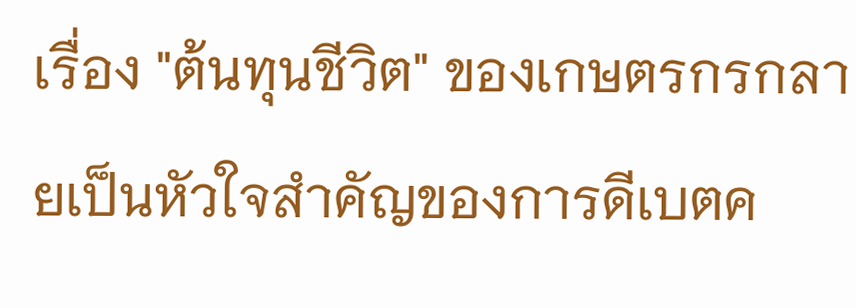เรื่อง "ต้นทุนชีวิต" ของเกษตรกรกลายเป็นหัวใจสำคัญของการดีเบตค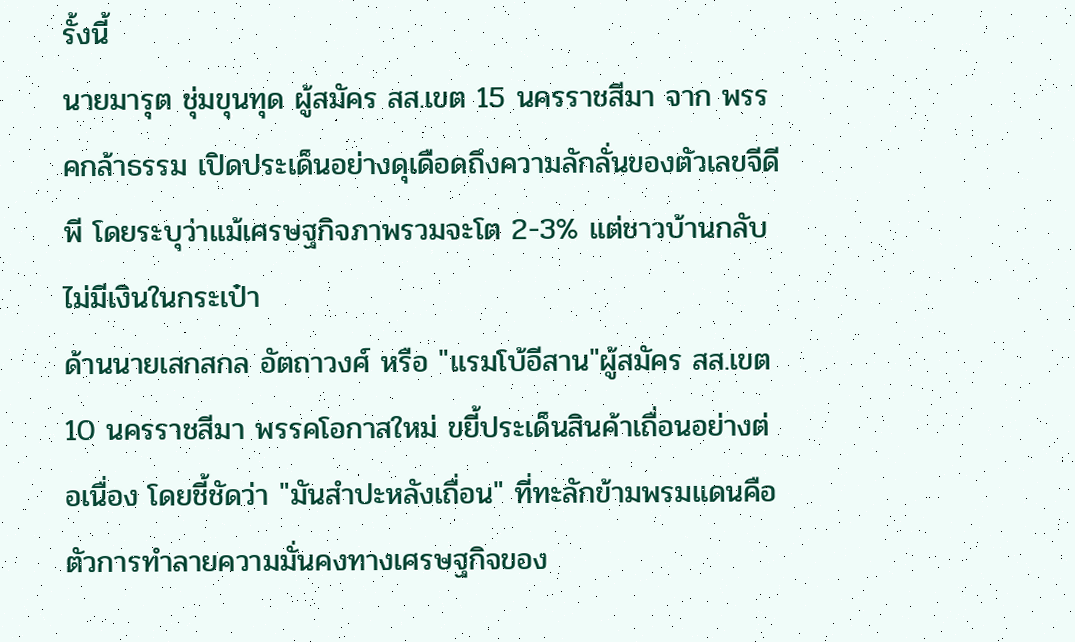รั้งนี้
นายมารุต ชุ่มขุนทุด ผู้สมัคร สส.เขต 15 นครราชสีมา จาก พรรคกล้าธรรม เปิดประเด็นอย่างดุเดือดถึงความลักลั่นของตัวเลขจีดีพี โดยระบุว่าแม้เศรษฐกิจภาพรวมจะโต 2-3% แต่ชาวบ้านกลับไม่มีเงินในกระเป๋า
ด้านนายเสกสกล อัตถาวงศ์ หรือ "แรมโบ้อีสาน"ผู้สมัคร สส.เขต 10 นครราชสีมา พรรคโอกาสใหม่ ขยี้ประเด็นสินค้าเถื่อนอย่างต่อเนื่อง โดยชี้ชัดว่า "มันสำปะหลังเถื่อน" ที่ทะลักข้ามพรมแดนคือตัวการทำลายความมั่นคงทางเศรษฐกิจของ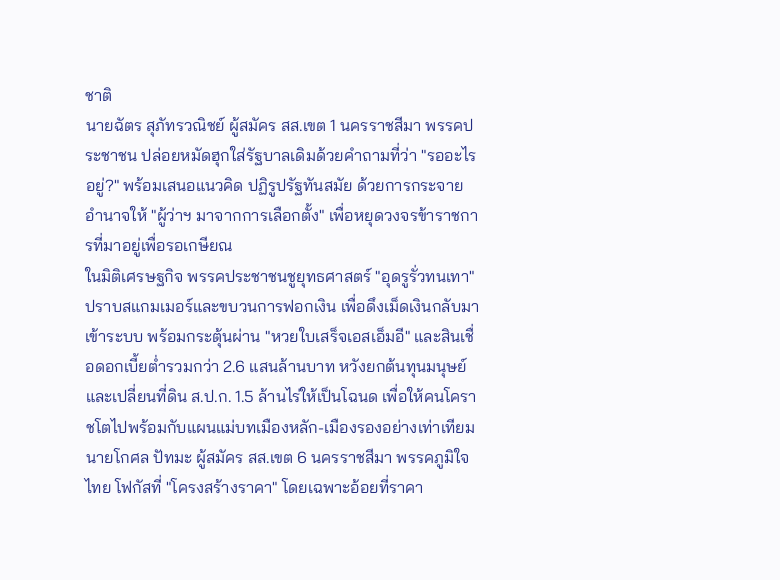ชาติ
นายฉัตร สุภัทรวณิชย์ ผู้สมัคร สส.เขต 1 นครราชสีมา พรรคประชาชน ปล่อยหมัดฮุกใส่รัฐบาลเดิมด้วยคำถามที่ว่า "รออะไรอยู่?" พร้อมเสนอแนวคิด ปฏิรูปรัฐทันสมัย ด้วยการกระจายอำนาจให้ "ผู้ว่าฯ มาจากการเลือกตั้ง" เพื่อหยุดวงจรข้าราชการที่มาอยู่เพื่อรอเกษียณ
ในมิติเศรษฐกิจ พรรคประชาชนชูยุทธศาสตร์ "อุดรูรั่วทนเทา" ปราบสแกมเมอร์และขบวนการฟอกเงิน เพื่อดึงเม็ดเงินกลับมาเข้าระบบ พร้อมกระตุ้นผ่าน "หวยใบเสร็จเอสเอ็มอี" และสินเชื่อดอกเบี้ยต่ำรวมกว่า 2.6 แสนล้านบาท หวังยกต้นทุนมนุษย์และเปลี่ยนที่ดิน ส.ป.ก. 1.5 ล้านไร่ให้เป็นโฉนด เพื่อให้คนโคราชโตไปพร้อมกับแผนแม่บทเมืองหลัก-เมืองรองอย่างเท่าเทียม
นายโกศล ปัทมะ ผู้สมัคร สส.เขต 6 นครราชสีมา พรรคภูมิใจไทย โฟกัสที่ "โครงสร้างราคา" โดยเฉพาะอ้อยที่ราคา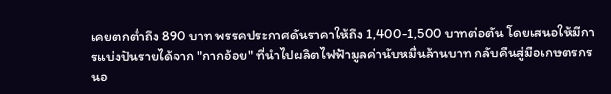เคยตกต่ำถึง 890 บาท พรรคประกาศดันราคาให้ถึง 1,400-1,500 บาทต่อตัน โดยเสนอให้มีการแบ่งปันรายได้จาก "กากอ้อย" ที่นำไปผลิตไฟฟ้ามูลค่านับหมื่นล้านบาท กลับคืนสู่มือเกษตรกร
นอ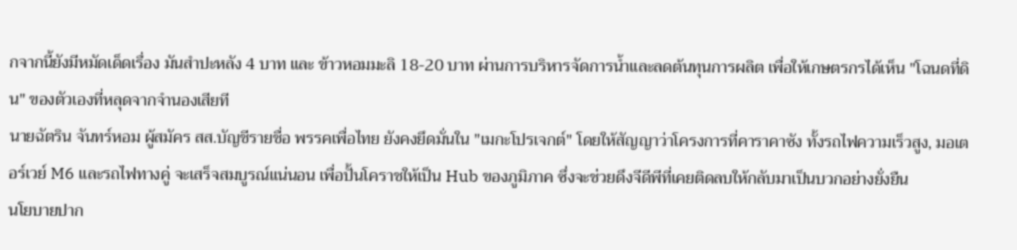กจากนี้ยังมีหมัดเด็ดเรื่อง มันสำปะหลัง 4 บาท และ ข้าวหอมมะลิ 18-20 บาท ผ่านการบริหารจัดการน้ำและลดต้นทุนการผลิต เพื่อให้เกษตรกรได้เห็น "โฉนดที่ดิน" ของตัวเองที่หลุดจากจำนองเสียที
นายฉัตริน จันทร์หอม ผู้สมัคร สส.บัญชีรายชื่อ พรรคเพื่อไทย ยังคงยึดมั่นใน "เมกะโปรเจกต์" โดยให้สัญญาว่าโครงการที่คาราคาซัง ทั้งรถไฟความเร็วสูง, มอเตอร์เวย์ M6 และรถไฟทางคู่ จะเสร็จสมบูรณ์แน่นอน เพื่อปั้นโคราชให้เป็น Hub ของภูมิภาค ซึ่งจะช่วยดึงจีดีพีที่เคยติดลบให้กลับมาเป็นบวกอย่างยั่งยืน
นโยบายปาก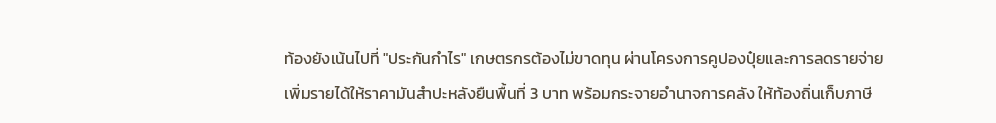ท้องยังเน้นไปที่ "ประกันกำไร" เกษตรกรต้องไม่ขาดทุน ผ่านโครงการคูปองปุ๋ยและการลดรายจ่าย เพิ่มรายได้ให้ราคามันสำปะหลังยืนพื้นที่ 3 บาท พร้อมกระจายอำนาจการคลัง ให้ท้องถิ่นเก็บภาษี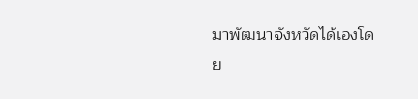มาพัฒนาจังหวัดได้เองโดย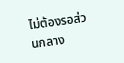ไม่ต้องรอส่วนกลาง